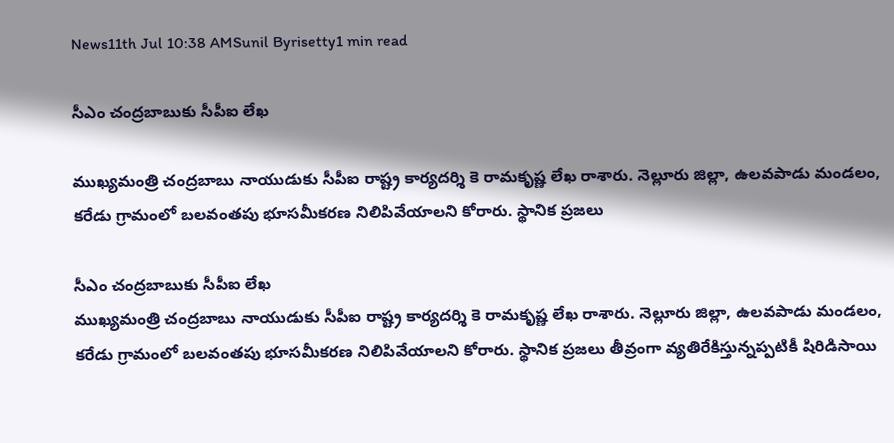News11th Jul 10:38 AMSunil Byrisetty1 min read

సీఎం చంద్రబాబుకు సీపీఐ లేఖ

ముఖ్యమంత్రి చంద్రబాబు నాయుడుకు సీపీఐ రాష్ట్ర కార్యదర్శి కె రామకృష్ణ లేఖ రాశారు. నెల్లూరు జిల్లా, ఉలవపాడు మండలం, కరేడు గ్రామంలో బలవంతపు భూసమీకరణ నిలిపివేయాలని కోరారు. స్థానిక ప్రజలు

సీఎం చంద్రబాబుకు సీపీఐ లేఖ
ముఖ్యమంత్రి చంద్రబాబు నాయుడుకు సీపీఐ రాష్ట్ర కార్యదర్శి కె రామకృష్ణ లేఖ రాశారు. నెల్లూరు జిల్లా, ఉలవపాడు మండలం, కరేడు గ్రామంలో బలవంతపు భూసమీకరణ నిలిపివేయాలని కోరారు. స్థానిక ప్రజలు తీవ్రంగా వ్యతిరేకిస్తున్నప్పటికీ షిరిడిసాయి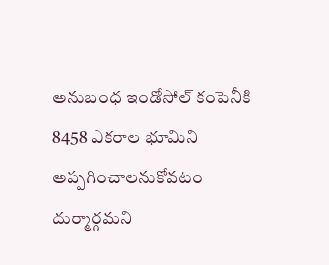అనుబంధ ఇండోసోల్ కంపెనీకి 8458 ఎకరాల భూమిని అప్పగించాలనుకోవటం దుర్మార్గమని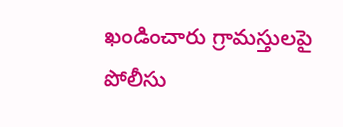ఖండించారు గ్రామస్తులపై పోలీసు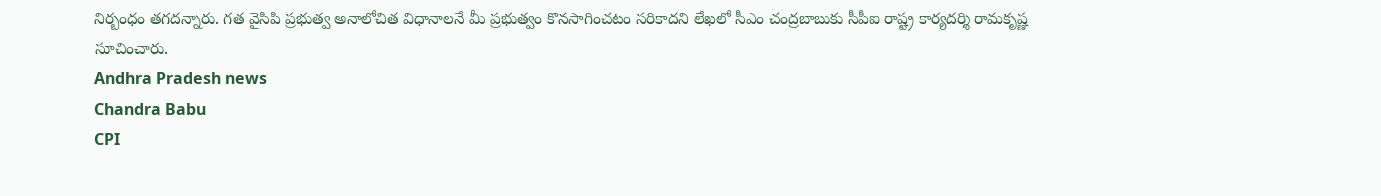నిర్బంధం తగదన్నారు. గత వైసిపి ప్రభుత్వ అనాలోచిత విధానాలనే మీ ప్రభుత్వం కొనసాగించటం సరికాదని లేఖలో సీఎం చంద్రబాబుకు సీపీఐ రాష్ట్ర కార్యదర్శి రామకృష్ణ సూచించారు.
Andhra Pradesh news
Chandra Babu
CPI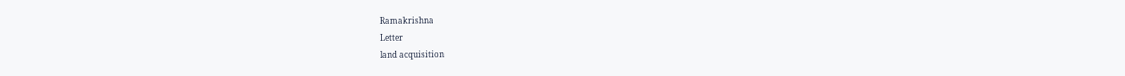Ramakrishna
Letter
land acquisition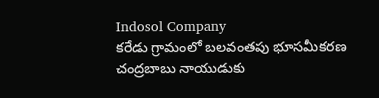Indosol Company
కరేడు గ్రామంలో బలవంతపు భూసమీకరణ
చంద్రబాబు నాయుడుకు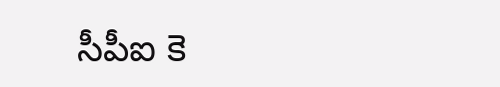సీపీఐ కె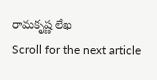రామకృష్ణ లేఖ
Scroll for the next article